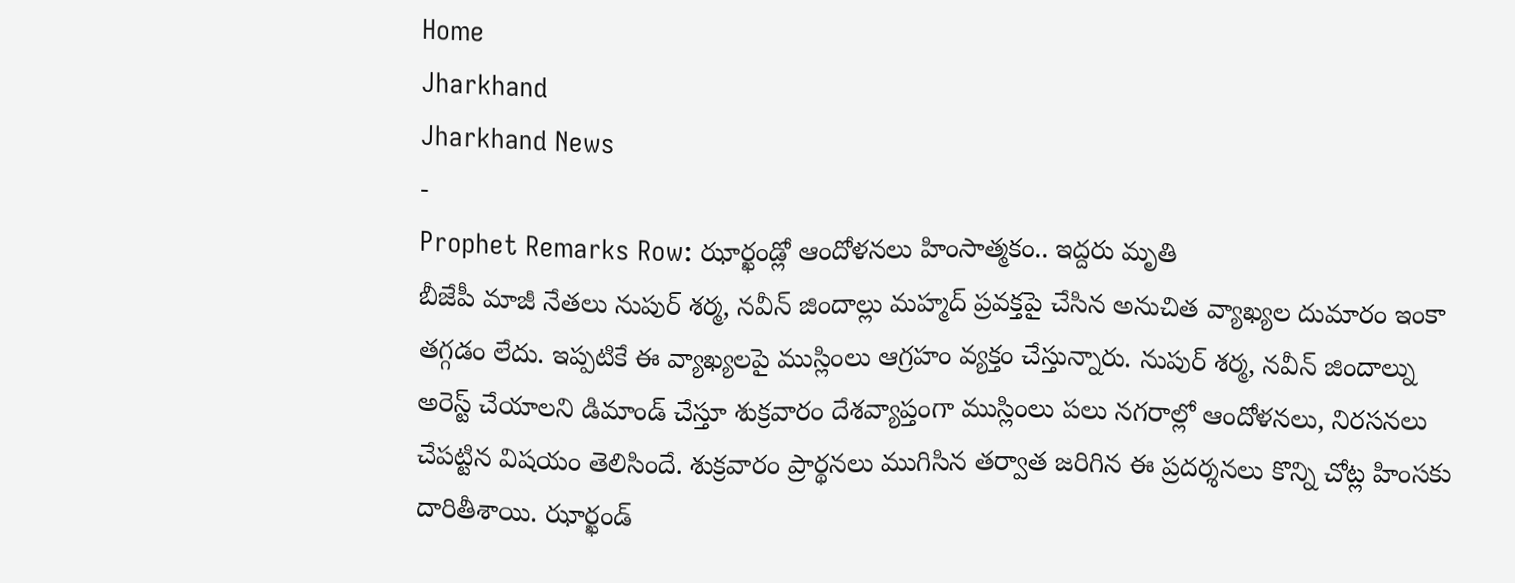Home
Jharkhand
Jharkhand News
-
Prophet Remarks Row: ఝార్ఖండ్లో ఆందోళనలు హింసాత్మకం.. ఇద్దరు మృతి
బీజేపీ మాజీ నేతలు నుపుర్ శర్మ, నవీన్ జిందాల్లు మహ్మద్ ప్రవక్తపై చేసిన అనుచిత వ్యాఖ్యల దుమారం ఇంకా తగ్గడం లేదు. ఇప్పటికే ఈ వ్యాఖ్యలపై ముస్లింలు ఆగ్రహం వ్యక్తం చేస్తున్నారు. నుపుర్ శర్మ, నవీన్ జిందాల్ను అరెస్ట్ చేయాలని డిమాండ్ చేస్తూ శుక్రవారం దేశవ్యాప్తంగా ముస్లింలు పలు నగరాల్లో ఆందోళనలు, నిరసనలు చేపట్టిన విషయం తెలిసిందే. శుక్రవారం ప్రార్థనలు ముగిసిన తర్వాత జరిగిన ఈ ప్రదర్శనలు కొన్ని చోట్ల హింసకు దారితీశాయి. ఝార్ఖండ్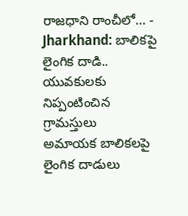రాజధాని రాంచీలో… -
Jharkhand: బాలికపై లైంగిక దాడి.. యువకులకు నిప్పంటించిన గ్రామస్తులు
అమాయక బాలికలపై లైంగిక దాడులు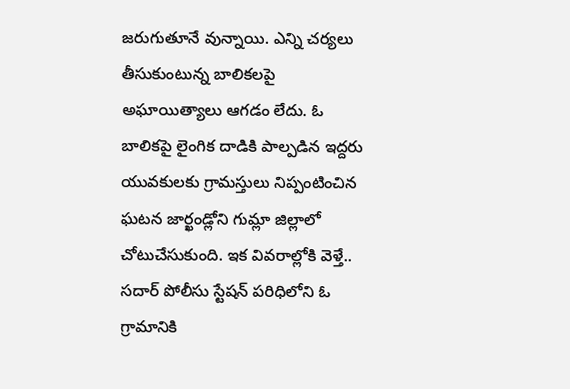జరుగుతూనే వున్నాయి. ఎన్ని చర్యలు తీసుకుంటున్న బాలికలపై అఘాయిత్యాలు ఆగడం లేదు. ఓ బాలికపై లైంగిక దాడికి పాల్పడిన ఇద్దరు యువకులకు గ్రామస్తులు నిప్పంటించిన ఘటన జార్ఖండ్లోని గుమ్లా జిల్లాలో చోటుచేసుకుంది. ఇక వివరాల్లోకి వెళ్తే.. సదార్ పోలీసు స్టేషన్ పరిధిలోని ఓ గ్రామానికి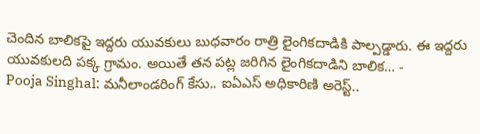చెందిన బాలికపై ఇద్దరు యువకులు బుధవారం రాత్రి లైంగికదాడికి పాల్పడ్డారు. ఈ ఇద్దరు యువకులది పక్క గ్రామం. అయితే తన పట్ల జరిగిన లైంగికదాడిని బాలిక… -
Pooja Singhal: మనీలాండరింగ్ కేసు.. ఐఏఎస్ అధికారిణి అరెస్ట్..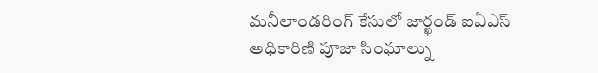మనీలాండరింగ్ కేసులో జార్ఖండ్ ఐఏఎస్ అధికారిణి పూజా సింఘాల్ను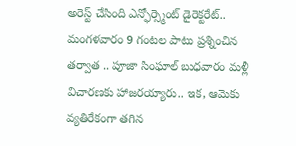అరెస్ట్ చేసింది ఎన్ఫోర్స్మెంట్ డైరెక్టరేట్.. మంగళవారం 9 గంటల పాటు ప్రశ్నించిన తర్వాత .. పూజా సింఘాల్ బుధవారం మళ్లీ విచారణకు హాజరయ్యారు.. ఇక, ఆమెకు వ్యతిరేకంగా తగిన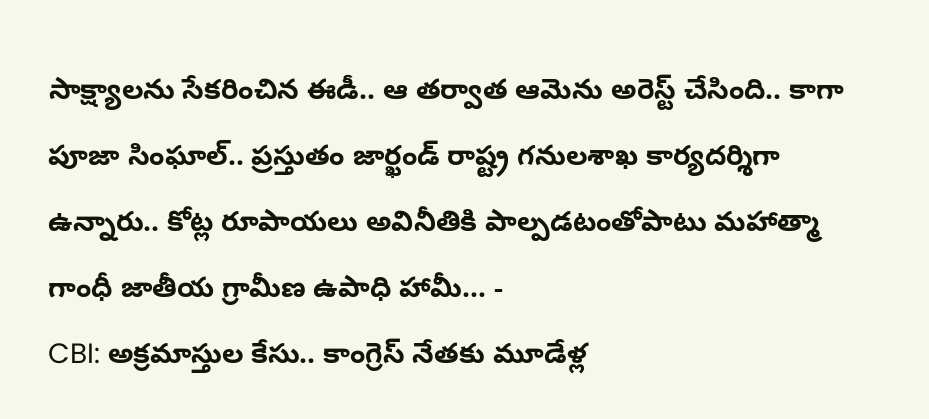సాక్ష్యాలను సేకరించిన ఈడీ.. ఆ తర్వాత ఆమెను అరెస్ట్ చేసింది.. కాగా పూజా సింఘాల్.. ప్రస్తుతం జార్ఖండ్ రాష్ట్ర గనులశాఖ కార్యదర్శిగా ఉన్నారు.. కోట్ల రూపాయలు అవినీతికి పాల్పడటంతోపాటు మహాత్మా గాంధీ జాతీయ గ్రామీణ ఉపాధి హామీ… -
CBI: అక్రమాస్తుల కేసు.. కాంగ్రెస్ నేతకు మూడేళ్ల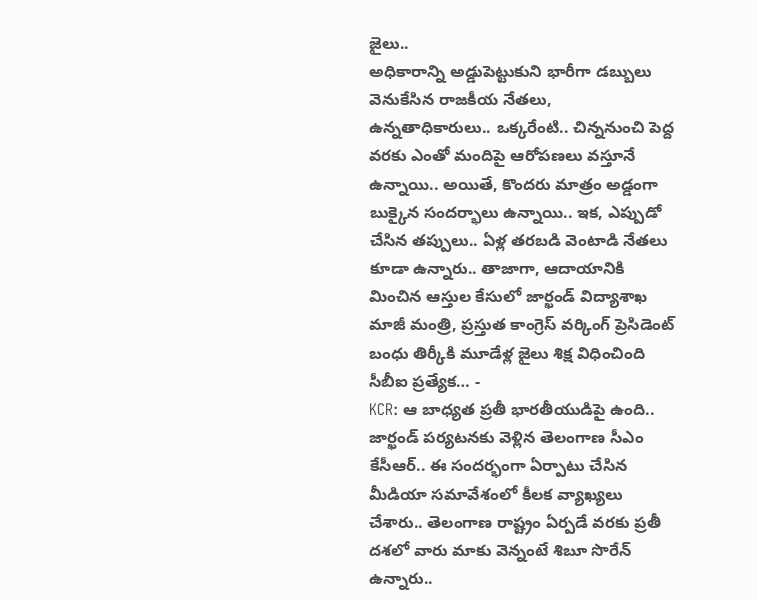జైలు..
అధికారాన్ని అడ్డుపెట్టుకుని భారీగా డబ్బులు వెనుకేసిన రాజకీయ నేతలు, ఉన్నతాధికారులు.. ఒక్కరేంటి.. చిన్ననుంచి పెద్ద వరకు ఎంతో మందిపై ఆరోపణలు వస్తూనే ఉన్నాయి.. అయితే, కొందరు మాత్రం అడ్డంగా బుక్కైన సందర్భాలు ఉన్నాయి.. ఇక, ఎప్పుడో చేసిన తప్పులు.. ఏళ్ల తరబడి వెంటాడి నేతలు కూడా ఉన్నారు.. తాజాగా, ఆదాయానికి మించిన ఆస్తుల కేసులో జార్ఖండ్ విద్యాశాఖ మాజీ మంత్రి, ప్రస్తుత కాంగ్రెస్ వర్కింగ్ ప్రెసిడెంట్ బంధు తిర్కీకి మూడేళ్ల జైలు శిక్ష విధించింది సీబీఐ ప్రత్యేక… -
KCR: ఆ బాధ్యత ప్రతీ భారతీయుడిపై ఉంది..
జార్ఖండ్ పర్యటనకు వెళ్లిన తెలంగాణ సీఎం కేసీఆర్.. ఈ సందర్భంగా ఏర్పాటు చేసిన మీడియా సమావేశంలో కీలక వ్యాఖ్యలు చేశారు.. తెలంగాణ రాష్ట్రం ఏర్పడే వరకు ప్రతీ దశలో వారు మాకు వెన్నంటే శిబూ సొరేన్ ఉన్నారు..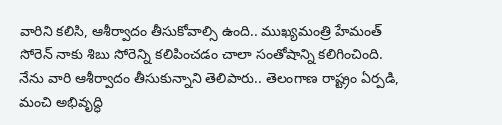వారిని కలిసి, ఆశీర్వాదం తీసుకోవాల్సి ఉంది.. ముఖ్యమంత్రి హేమంత్ సోరెన్ నాకు శిబు సోరెన్ని కలిపించడం చాలా సంతోషాన్ని కలిగించింది. నేను వారి ఆశీర్వాదం తీసుకున్నాని తెలిపారు.. తెలంగాణ రాష్ట్రం ఏర్పడి, మంచి అభివృద్ధి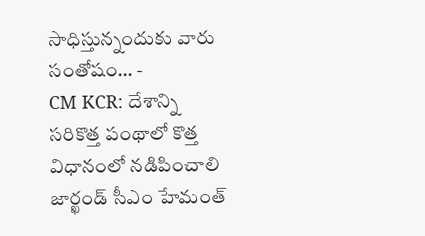సాధిస్తున్నందుకు వారు సంతోషం… -
CM KCR: దేశాన్ని సరికొత్త పంథాలో కొత్త విధానంలో నడిపించాలి
జార్ఖండ్ సీఎం హేమంత్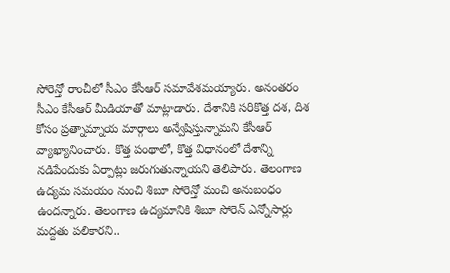సోరెన్తో రాంచీలో సీఎం కేసీఆర్ సమావేశమయ్యారు. అనంతరం సీఎం కేసీఆర్ మీడియాతో మాట్లాడారు. దేశానికి సరికొత్త దశ, దిశ కోసం ప్రత్నామ్నాయ మార్గాలు అన్వేషిస్తున్నామని కేసీఆర్ వ్యాఖ్యానించారు. కొత్త పంథాలో, కొత్త విధానంలో దేశాన్ని నడిపేందుకు ఏర్పాట్లు జరుగుతున్నాయని తెలిపారు. తెలంగాణ ఉద్యమ సమయం నుంచి శిబూ సోరెన్తో మంచి అనుబంధం ఉందన్నారు. తెలంగాణ ఉద్యమానికి శిబూ సోరెన్ ఎన్నోసార్లు మద్దతు పలికారని..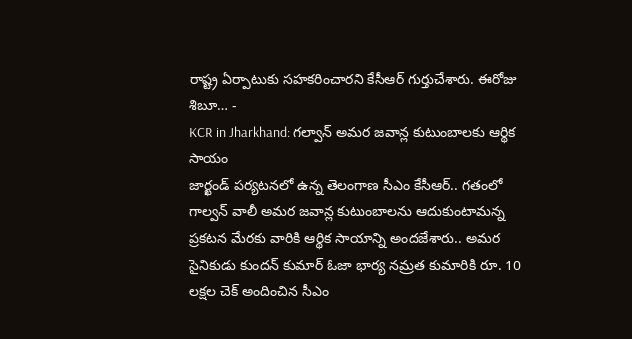రాష్ట్ర ఏర్పాటుకు సహకరించారని కేసీఆర్ గుర్తుచేశారు. ఈరోజు శిబూ… -
KCR in Jharkhand: గల్వాన్ అమర జవాన్ల కుటుంబాలకు ఆర్థిక సాయం
జార్ఖండ్ పర్యటనలో ఉన్న తెలంగాణ సీఎం కేసీఆర్.. గతంలో గాల్వన్ వాలీ అమర జవాన్ల కుటుంబాలను ఆదుకుంటామన్న ప్రకటన మేరకు వారికి ఆర్థిక సాయాన్ని అందజేశారు.. అమర సైనికుడు కుందన్ కుమార్ ఓజా భార్య నమ్రత కుమారికి రూ. 10 లక్షల చెక్ అందించిన సీఎం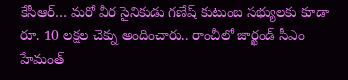కేసీఆర్… మరో వీర సైనికుడు గణేష్ కుటుంబ సభ్యులకు కూడా రూ. 10 లక్షల చెక్ను అందించారు.. రాంచీలో జార్ఖండ్ సీఎం హేమంత్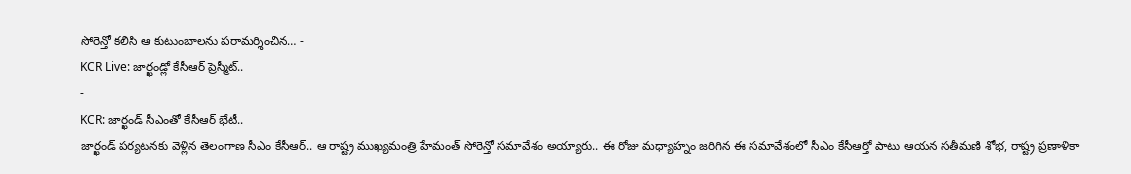సోరెన్తో కలిసి ఆ కుటుంబాలను పరామర్శించిన… -
KCR Live: జార్ఖండ్లో కేసీఆర్ ప్రెస్మీట్..
-
KCR: జార్ఖండ్ సీఎంతో కేసీఆర్ భేటీ..
జార్ఖండ్ పర్యటనకు వెళ్లిన తెలంగాణ సీఎం కేసీఆర్.. ఆ రాష్ట్ర ముఖ్యమంత్రి హేమంత్ సోరెన్తో సమావేశం అయ్యారు.. ఈ రోజు మధ్యాహ్నం జరిగిన ఈ సమావేశంలో సీఎం కేసీఆర్తో పాటు ఆయన సతీమణి శోభ, రాష్ట్ర ప్రణాళికా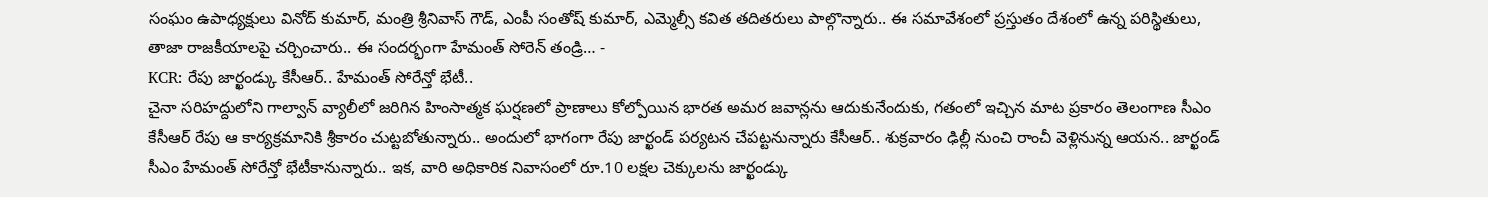సంఘం ఉపాధ్యక్షులు వినోద్ కుమార్, మంత్రి శ్రీనివాస్ గౌడ్, ఎంపీ సంతోష్ కుమార్, ఎమ్మెల్సీ కవిత తదితరులు పాల్గొన్నారు.. ఈ సమావేశంలో ప్రస్తుతం దేశంలో ఉన్న పరిస్థితులు, తాజా రాజకీయాలపై చర్చించారు.. ఈ సందర్భంగా హేమంత్ సోరెన్ తండ్రి… -
KCR: రేపు జార్ఖండ్కు కేసీఆర్.. హేమంత్ సోరేన్తో భేటీ..
చైనా సరిహద్దులోని గాల్వాన్ వ్యాలీలో జరిగిన హింసాత్మక ఘర్షణలో ప్రాణాలు కోల్పోయిన భారత అమర జవాన్లను ఆదుకునేందుకు, గతంలో ఇచ్చిన మాట ప్రకారం తెలంగాణ సీఎం కేసీఆర్ రేపు ఆ కార్యక్రమానికి శ్రీకారం చుట్టబోతున్నారు.. అందులో భాగంగా రేపు జార్ఖండ్ పర్యటన చేపట్టనున్నారు కేసీఆర్.. శుక్రవారం ఢిల్లీ నుంచి రాంచీ వెళ్లినున్న ఆయన.. జార్ఖండ్ సీఎం హేమంత్ సోరేన్తో భేటీకానున్నారు.. ఇక, వారి అధికారిక నివాసంలో రూ.10 లక్షల చెక్కులను జార్ఖండ్కు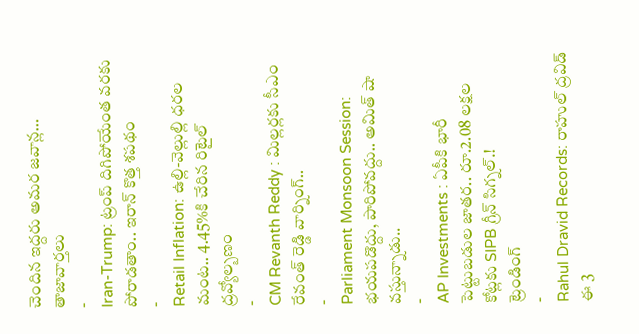చెందిన ఇద్దరు అమర జవాన్ల…
తాజావార్తలు
-
Iran-Trump: ట్రంప్ దిగిపోయేంత వరకు పోరాడతాం.. ఇరాన్ కొత్త శపథం
-
Retail Inflation: ఉల్లి-వెల్లుల్లి ధరల మంట.. 4.45%కి చేరిన రిటైల్ ద్రవ్యోల్బణం
-
CM Revanth Reddy : మిల్లర్లకు సీఎం రేవంత్ రెడ్డి వార్నింగ్..
-
Parliament Monsoon Session: భయపడొద్దు, పారిపోవద్దు.. అమిత్ షా వస్తున్నాడు..
-
AP Investments : ఏపీకి భారీ పెట్టుబడుల జాతర.. రూ.2.08 లక్షల కోట్లకు SIPB గ్రీన్ సిగ్నల్.!
ట్రెండింగ్
-
Rahul Dravid Records: రాహుల్ ద్రవిడ్ ఈ 3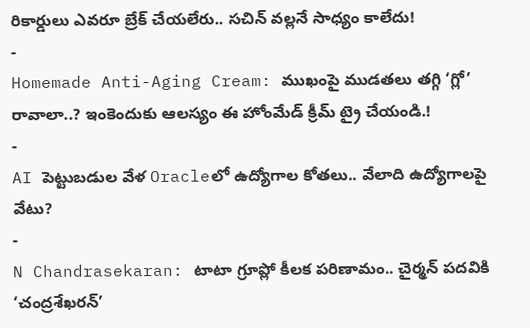రికార్డులు ఎవరూ బ్రేక్ చేయలేరు.. సచిన్ వల్లనే సాధ్యం కాలేదు!
-
Homemade Anti-Aging Cream: ముఖంపై ముడతలు తగ్గి ‘గ్లో’ రావాలా..? ఇంకెందుకు ఆలస్యం ఈ హోంమేడ్ క్రీమ్ ట్రై చేయండి.!
-
AI పెట్టుబడుల వేళ Oracleలో ఉద్యోగాల కోతలు.. వేలాది ఉద్యోగాలపై వేటు?
-
N Chandrasekaran: టాటా గ్రూప్లో కీలక పరిణామం.. చైర్మన్ పదవికి ‘చంద్రశేఖరన్’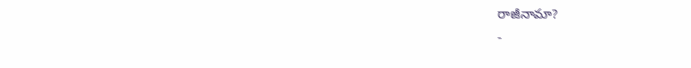రాజీనామా?
-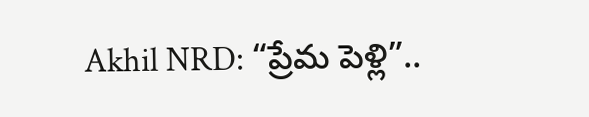Akhil NRD: “ప్రేమ పెళ్లి”..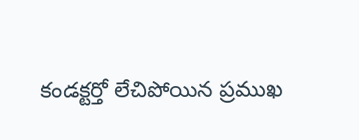కండక్టర్తో లేచిపోయిన ప్రముఖ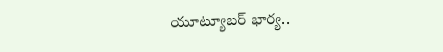యూట్యూబర్ భార్య..